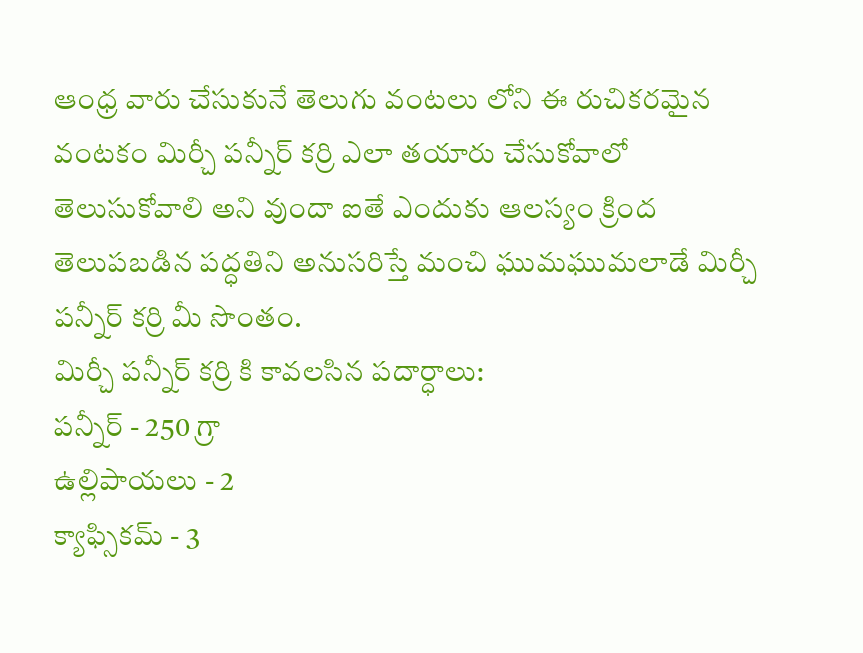ఆంధ్ర వారు చేసుకునే తెలుగు వంటలు లోని ఈ రుచికరమైన వంటకం మిర్చీ పన్నీర్ కర్రి ఎలా తయారు చేసుకోవాలో తెలుసుకోవాలి అని వుందా ఐతే ఎందుకు ఆలస్యం క్రింద తెలుపబడిన పద్ధతిని అనుసరిస్తే మంచి ఘుమఘుమలాడే మిర్చీ పన్నీర్ కర్రి మీ సొంతం.
మిర్చీ పన్నీర్ కర్రి కి కావలసిన పదార్ధాలు:
పన్నీర్ - 250 గ్రా
ఉల్లిపాయలు - 2
క్యాఫ్సికమ్ - 3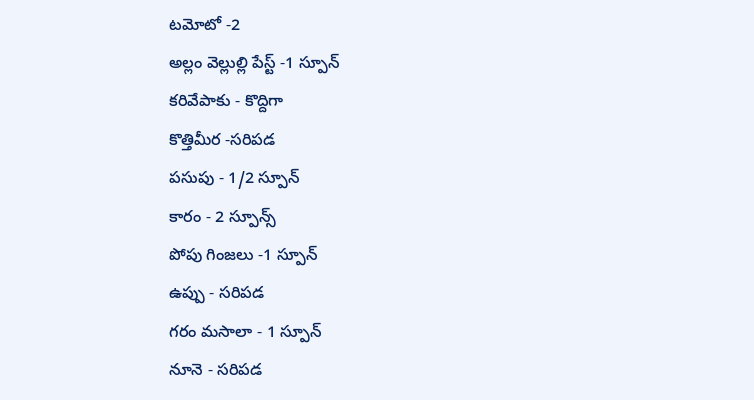టమోటో -2
అల్లం వెల్లుల్లి పేస్ట్ -1 స్పూన్
కరివేపాకు - కొద్దిగా
కొత్తిమీర -సరిపడ
పసుపు - 1/2 స్పూన్
కారం - 2 స్పూన్స్
పోపు గింజలు -1 స్పూన్
ఉప్పు - సరిపడ
గరం మసాలా - 1 స్పూన్
నూనె - సరిపడ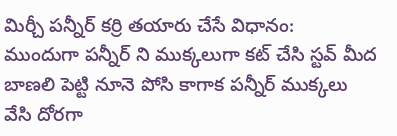మిర్చీ పన్నీర్ కర్రి తయారు చేసే విధానం:
ముందుగా పన్నీర్ ని ముక్కలుగా కట్ చేసి స్టవ్ మీద బాణలి పెట్టి నూనె పోసి కాగాక పన్నీర్ ముక్కలు వేసి దోరగా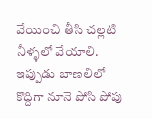వేయించి తీసి చల్లటి నీళ్ళలో వేయాలి. ఇప్పుడు బాణలిలో కొద్దిగా నూనె పోసి పోపు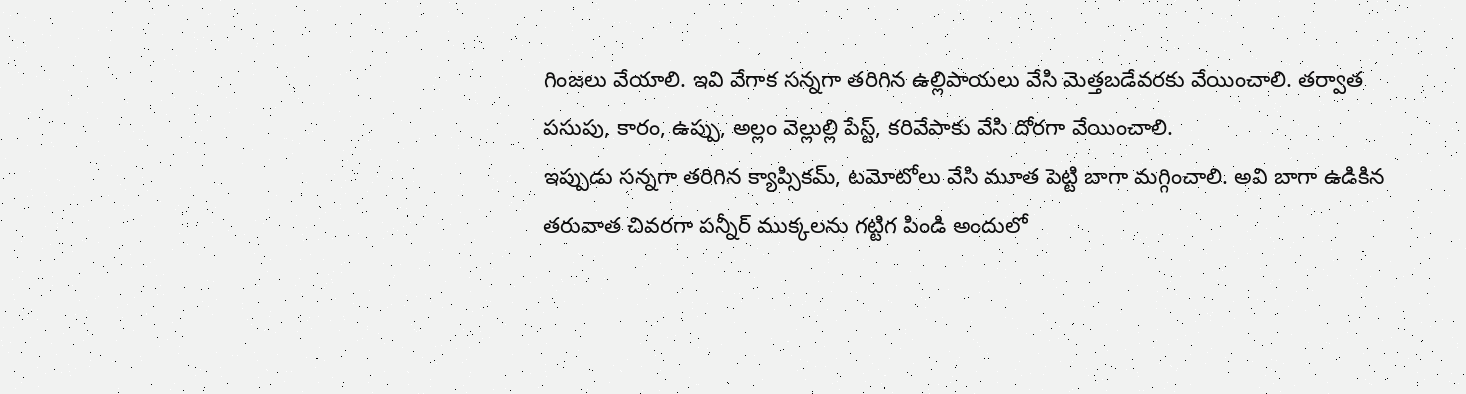గింజలు వేయాలి. ఇవి వేగాక సన్నగా తరిగిన ఉల్లిపాయలు వేసి మెత్తబడేవరకు వేయించాలి. తర్వాత పసుపు, కారం, ఉప్పు, అల్లం వెల్లుల్లి పేస్ట్, కరివేపాకు వేసి దోరగా వేయించాలి.
ఇప్పుడు సన్నగా తరిగిన క్యాప్సికమ్, టమోటోలు వేసి మూత పెట్టి బాగా మగ్గించాలి. అవి బాగా ఉడికిన తరువాత చివరగా పన్నీర్ ముక్కలను గట్టిగ పిండి అందులో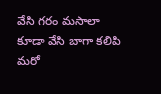వేసి గరం మసాలా కూడా వేసి బాగా కలిపి మరో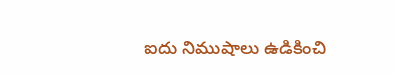ఐదు నిముషాలు ఉడికించి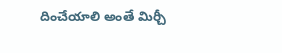దించేయాలి అంతే మిర్చీ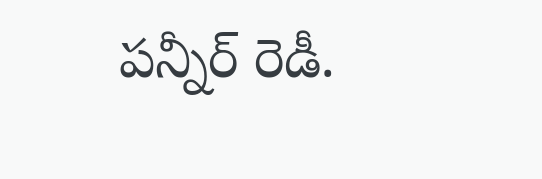పన్నీర్ రెడీ.